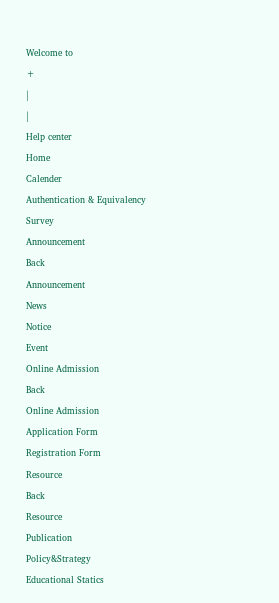Welcome to
+
|
|
Help center
Home
Calender
Authentication & Equivalency
Survey
Announcement
Back
Announcement
News
Notice
Event
Online Admission
Back
Online Admission
Application Form
Registration Form
Resource
Back
Resource
Publication
Policy&Strategy
Educational Statics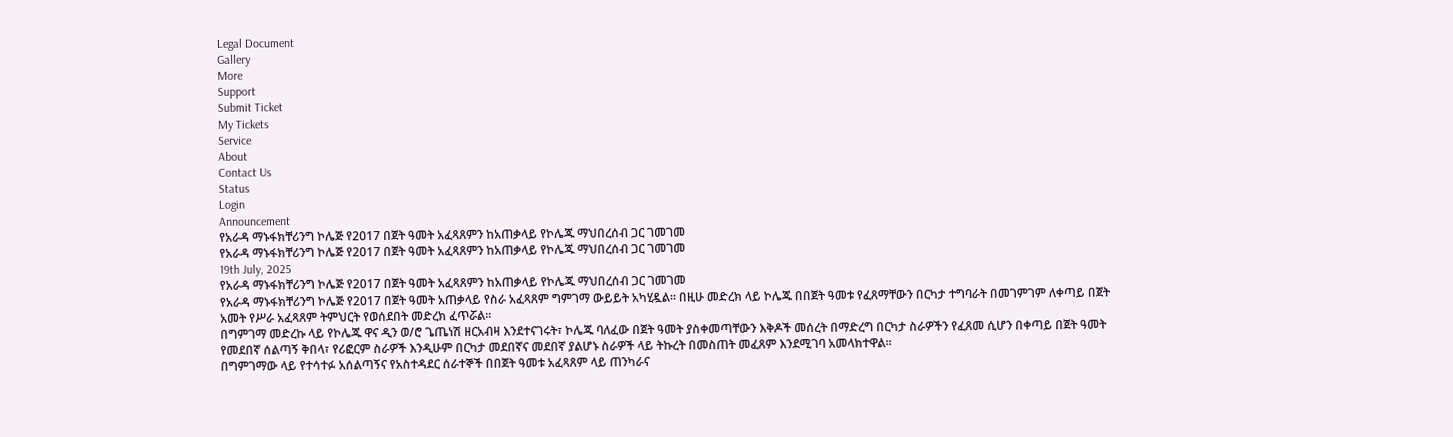Legal Document
Gallery
More
Support
Submit Ticket
My Tickets
Service
About
Contact Us
Status
Login
Announcement
የአራዳ ማኑፋክቸሪንግ ኮሌጅ የ2017 በጀት ዓመት አፈጻጸምን ከአጠቃላይ የኮሌጁ ማህበረሰብ ጋር ገመገመ
የአራዳ ማኑፋክቸሪንግ ኮሌጅ የ2017 በጀት ዓመት አፈጻጸምን ከአጠቃላይ የኮሌጁ ማህበረሰብ ጋር ገመገመ
19th July, 2025
የአራዳ ማኑፋክቸሪንግ ኮሌጅ የ2017 በጀት ዓመት አፈጻጸምን ከአጠቃላይ የኮሌጁ ማህበረሰብ ጋር ገመገመ
የአራዳ ማኑፋክቸሪንግ ኮሌጅ የ2017 በጀት ዓመት አጠቃላይ የስራ አፈጻጸም ግምገማ ውይይት አካሂዷል። በዚሁ መድረክ ላይ ኮሌጁ በበጀት ዓመቱ የፈጸማቸውን በርካታ ተግባራት በመገምገም ለቀጣይ በጀት አመት የሥራ አፈጻጸም ትምህርት የወሰደበት መድረክ ፈጥሯል፡፡
በግምገማ መድረኩ ላይ የኮሌጁ ዋና ዲን ወ/ሮ ጌጤነሽ ዘርአብዛ እንደተናገሩት፣ ኮሌጁ ባለፈው በጀት ዓመት ያስቀመጣቸውን እቅዶች መሰረት በማድረግ በርካታ ስራዎችን የፈጸመ ሲሆን በቀጣይ በጀት ዓመት የመደበኛ ሰልጣኝ ቅበላ፣ የሪፎርም ስራዎች እንዲሁም በርካታ መደበኛና መደበኛ ያልሆኑ ስራዎች ላይ ትኩረት በመስጠት መፈጸም እንደሚገባ አመላክተዋል፡፡
በግምገማው ላይ የተሳተፉ አሰልጣኝና የአስተዳደር ሰራተኞች በበጀት ዓመቱ አፈጻጸም ላይ ጠንካራና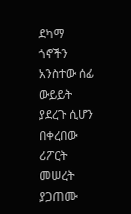ደካማ ጎኖችን አንስተው ሰፊ ውይይት ያደረጉ ሲሆን በቀረበው ሪፖርት መሠረት ያጋጠሙ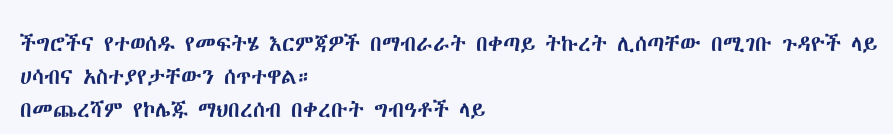ችግሮችና የተወሰዱ የመፍትሄ እርምጃዎች በማብራራት በቀጣይ ትኩረት ሊሰጣቸው በሚገቡ ጉዳዮች ላይ ሀሳብና አስተያየታቸውን ሰጥተዋል።
በመጨረሻም የኮሌጁ ማህበረሰብ በቀረቡት ግብዓቶች ላይ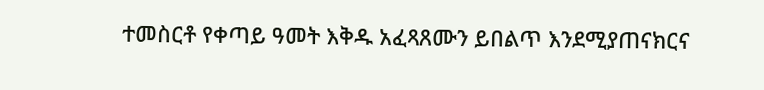ተመስርቶ የቀጣይ ዓመት እቅዱ አፈጻጸሙን ይበልጥ እንደሚያጠናክርና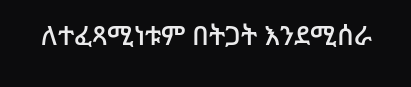ለተፈጻሚነቱም በትጋት እንደሚሰራ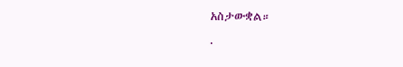አስታውቋል።
.